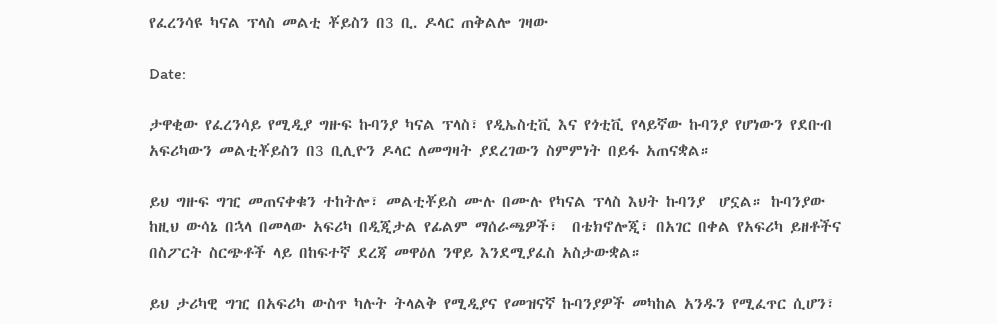የፈረንሳዩ ካናል ፕላስ መልቲ ቾይስን በ3 ቢ. ዶላር ጠቅልሎ ገዛው

Date:

ታዋቂው የፈረንሳይ የሚዲያ ግዙፍ ኩባንያ ካናል ፕላስ፣ የዲኤስቲቪ እና የጎቲቪ የላይኛው ኩባንያ የሆነውን የደቡብ አፍሪካውን መልቲቾይስን በ3 ቢሊዮን ዶላር ለመግዛት ያደረገውን ስምምነት በይፋ አጠናቋል።

ይህ ግዙፍ ግዢ መጠናቀቁን ተከትሎ፣ መልቲቾይስ ሙሉ በሙሉ የካናል ፕላስ እህት ኩባንያ  ሆኗል። ኩባንያው ከዚህ ውሳኔ በኋላ በመላው አፍሪካ በዲጂታል የፊልም ማሰራጫዎች፣  በቴክኖሎጂ፣ በአገር በቀል የአፍሪካ ይዘቶችና በስፖርት ስርጭቶች ላይ በከፍተኛ ደረጃ መዋዕለ ንዋይ እንደሚያፈስ አስታውቋል።

ይህ ታሪካዊ ግዢ በአፍሪካ ውስጥ ካሉት ትላልቅ የሚዲያና የመዝናኛ ኩባንያዎች መካከል አንዱን የሚፈጥር ሲሆን፣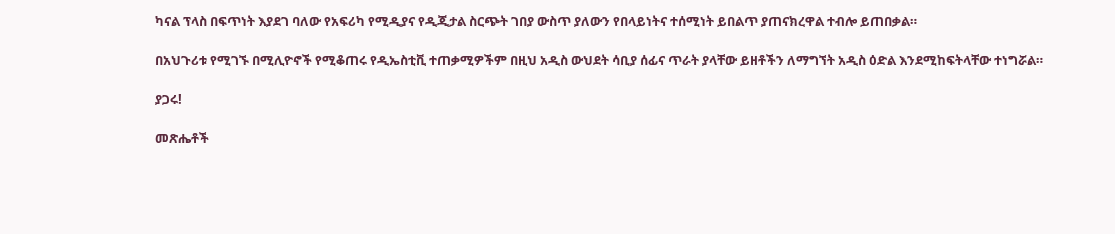ካናል ፕላስ በፍጥነት እያደገ ባለው የአፍሪካ የሚዲያና የዲጂታል ስርጭት ገበያ ውስጥ ያለውን የበላይነትና ተሰሚነት ይበልጥ ያጠናክረዋል ተብሎ ይጠበቃል።

በአህጉሪቱ የሚገኙ በሚሊዮኖች የሚቆጠሩ የዲኤስቲቪ ተጠቃሚዎችም በዚህ አዲስ ውህደት ሳቢያ ሰፊና ጥራት ያላቸው ይዘቶችን ለማግኘት አዲስ ዕድል እንደሚከፍትላቸው ተነግሯል።

ያጋሩ!

መጽሔቶች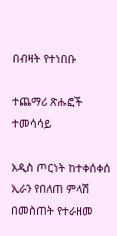በብዛት የተነበቡ

ተጨማሪ ጽሑፎች
ተመሳሳይ

አዲስ ጦርነት ከተቀሰቀሰ ኢራን የበለጠ ምላሽ በመስጠት የተራዘመ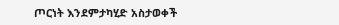ጦርነት እንደምታካሂድ አስታወቀች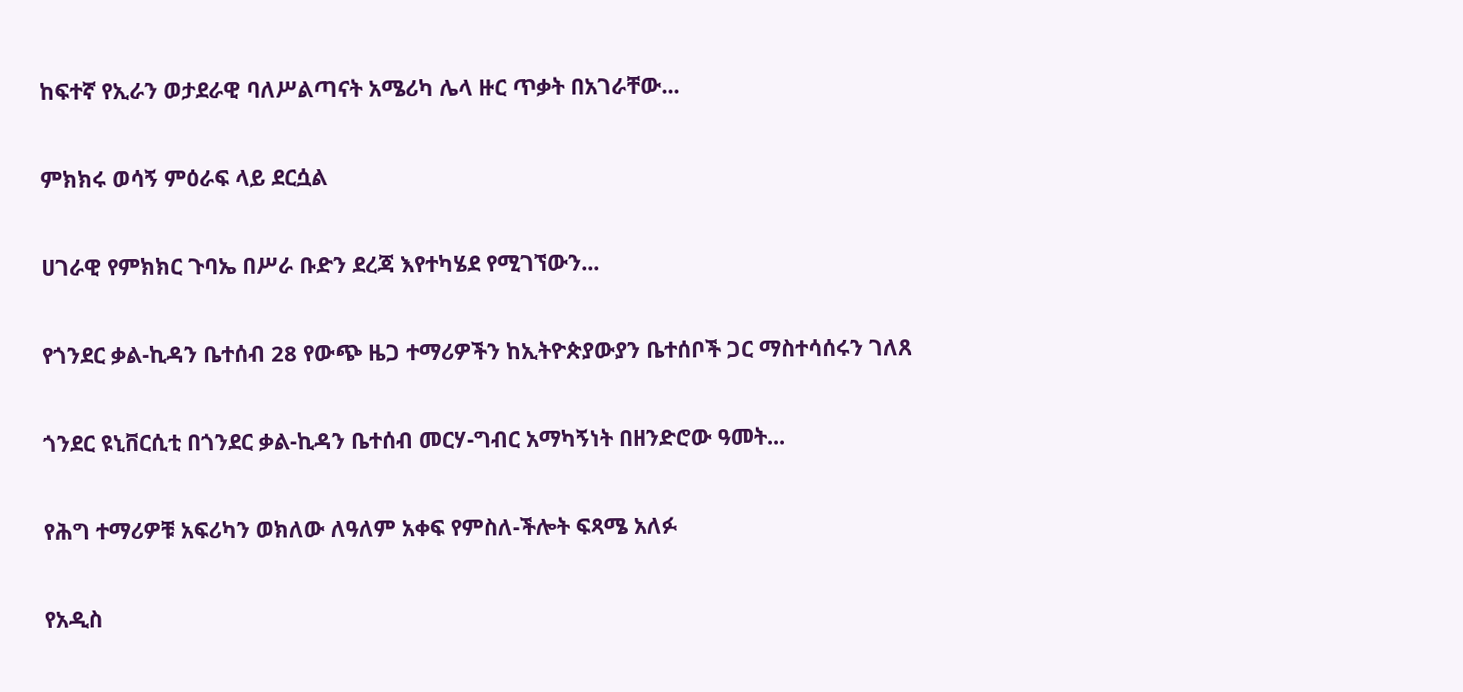ከፍተኛ የኢራን ወታደራዊ ባለሥልጣናት አሜሪካ ሌላ ዙር ጥቃት በአገራቸው...

ምክክሩ ወሳኝ ምዕራፍ ላይ ደርሷል

ሀገራዊ የምክክር ጉባኤ በሥራ ቡድን ደረጃ እየተካሄደ የሚገኘውን...

የጎንደር ቃል-ኪዳን ቤተሰብ 28 የውጭ ዜጋ ተማሪዎችን ከኢትዮጵያውያን ቤተሰቦች ጋር ማስተሳሰሩን ገለጸ

ጎንደር ዩኒቨርሲቲ በጎንደር ቃል-ኪዳን ቤተሰብ መርሃ-ግብር አማካኝነት በዘንድሮው ዓመት...

የሕግ ተማሪዎቹ አፍሪካን ወክለው ለዓለም አቀፍ የምስለ-ችሎት ፍጻሜ አለፉ

የአዲስ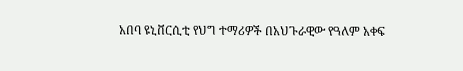አበባ ዩኒቨርሲቲ የህግ ተማሪዎች በአህጉራዊው የዓለም አቀፍ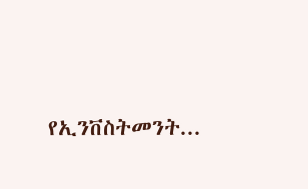የኢንቨስትመንት...